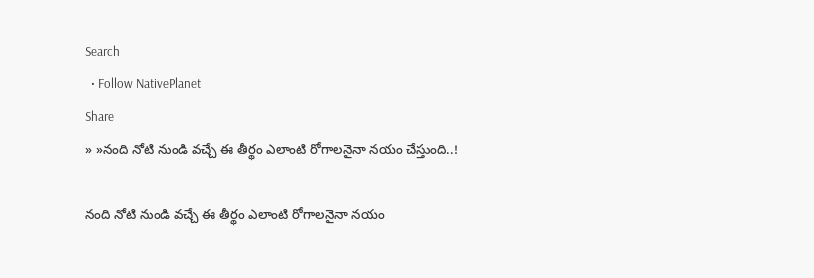Search
  • Follow NativePlanet
Share
» »నంది నోటి నుండి వచ్చే ఈ తీర్థం ఎలాంటి రోగాలనైనా నయం చేస్తుంది..!

నంది నోటి నుండి వచ్చే ఈ తీర్థం ఎలాంటి రోగాలనైనా నయం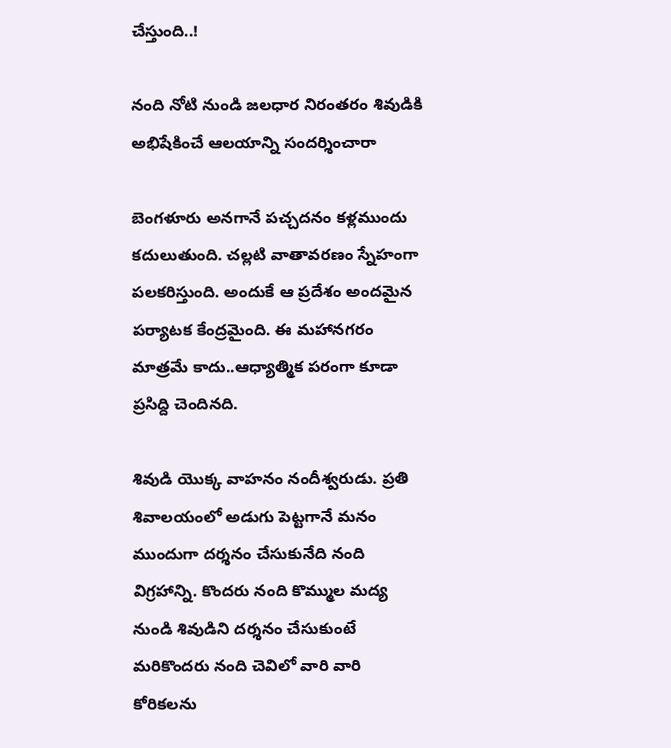చేస్తుంది..!

నంది నోటి నుండి జలధార నిరంతరం శివుడికి అభిషేకించే ఆలయాన్ని సందర్శించారా

బెంగళూరు అనగానే పచ్చదనం కళ్లముందు కదులుతుంది. చల్లటి వాతావరణం స్నేహంగా పలకరిస్తుంది. అందుకే ఆ ప్రదేశం అందమైన పర్యాటక కేంద్రమైంది. ఈ మహానగరం మాత్రమే కాదు..ఆధ్యాత్మిక పరంగా కూడా ప్రసిద్ది చెందినది.

శివుడి యొక్క వాహనం నందీశ్వరుడు. ప్రతి శివాలయంలో అడుగు పెట్టగానే మనం ముందుగా దర్శనం చేసుకునేది నంది విగ్రహాన్ని. కొందరు నంది కొమ్ముల మద్య నుండి శివుడిని దర్శనం చేసుకుంటే మరికొందరు నంది చెవిలో వారి వారి కోరికలను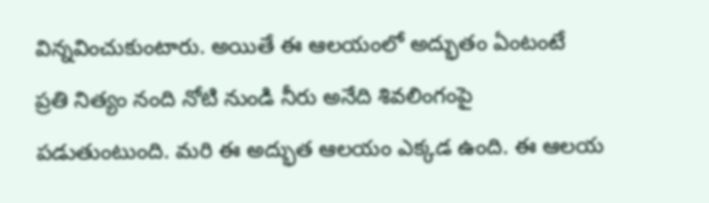విన్నవించుకుంటారు. అయితే ఈ ఆలయంలో అద్భుతం ఏంటంటే ప్రతి నిత్యం నంది నోటి నుండి నీరు అనేది శివలింగంపై పడుతుంటుంది. మరి ఈ అద్భుత ఆలయం ఎక్కడ ఉంది. ఈ ఆలయ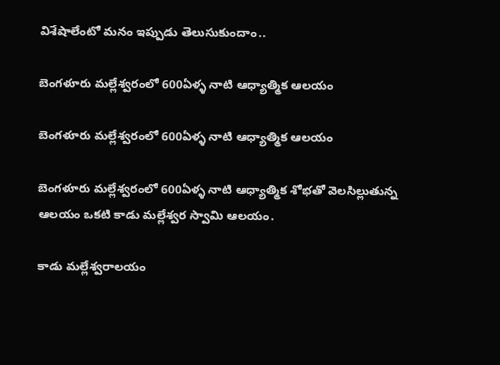విశేషాలేంటో మనం ఇప్పుడు తెలుసుకుందాం..

బెంగళూరు మల్లేశ్వరంలో 600ఏళ్ళ నాటి ఆధ్యాత్మిక ఆలయం

బెంగళూరు మల్లేశ్వరంలో 600ఏళ్ళ నాటి ఆధ్యాత్మిక ఆలయం

బెంగళూరు మల్లేశ్వరంలో 600ఏళ్ళ నాటి ఆధ్యాత్మిక శోభతో వెలసిల్లుతున్న ఆలయం ఒకటి కాడు మల్లేశ్వర స్వామి ఆలయం.

కాడు మల్లేశ్వరాలయం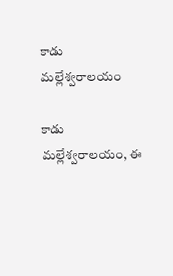కాడు మల్లేశ్వరాలయం

కాడు మల్లేశ్వరాలయం, ఈ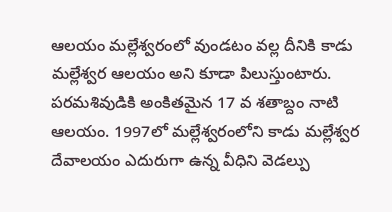ఆలయం మల్లేశ్వరంలో వుండటం వల్ల దీనికి కాడు మల్లేశ్వర ఆలయం అని కూడా పిలుస్తుంటారు. పరమశివుడికి అంకితమైన 17 వ శతాబ్దం నాటి ఆలయం. 1997లో మల్లేశ్వరంలోని కాడు మల్లేశ్వర దేవాలయం ఎదురుగా ఉన్న వీధిని వెడల్పు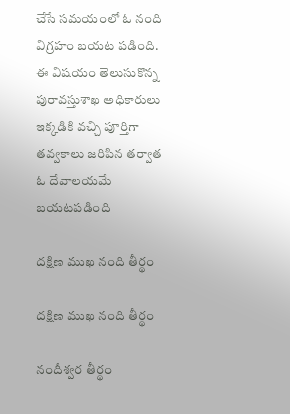చేసే సమయంలో ఓ నంది విగ్రహం బయట పడింది. ఈ విషయం తెలుసుకొన్న పురావస్తుశాఖ అధికారులు ఇక్కడికి వచ్చి పూర్తిగా తవ్వకాలు జరిపిన తర్వాత ఓ దేవాలయమే బయటపడింది

దక్షిణ ముఖ నంది తీర్థం

దక్షిణ ముఖ నంది తీర్థం

నందీశ్వర తీర్థం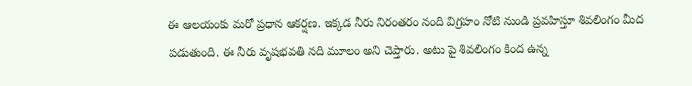ఈ ఆలయంకు మరో ప్రధాన ఆకర్షణ. ఇక్కడ నీరు నిరంతరం నంది విగ్రహం నోటి నుండి ప్రవహిస్తూ శివలింగం మీద పడుతుంది. ఈ నీరు వృషభవతి నది మూలం అని చెప్తారు. అటు పై శివలింగం కింద ఉన్న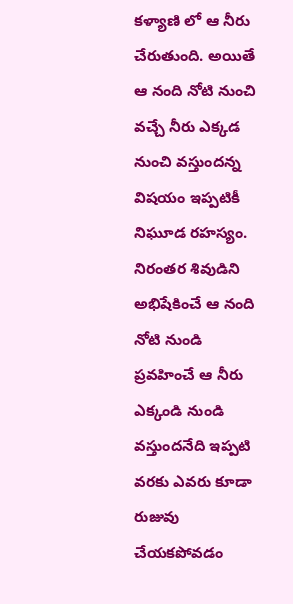కళ్యాణి లో ఆ నీరు చేరుతుంది. అయితే ఆ నంది నోటి నుంచి వచ్చే నీరు ఎక్కడ నుంచి వస్తుందన్న విషయం ఇప్పటికీ నిఘూడ రహస్యం. నిరంతర శివుడిని అభిషేకించే ఆ నంది నోటి నుండి ప్రవహించే ఆ నీరు ఎక్కండి నుండి వస్తుందనేది ఇప్పటి వరకు ఎవరు కూడా రుజువు చేయకపోవడం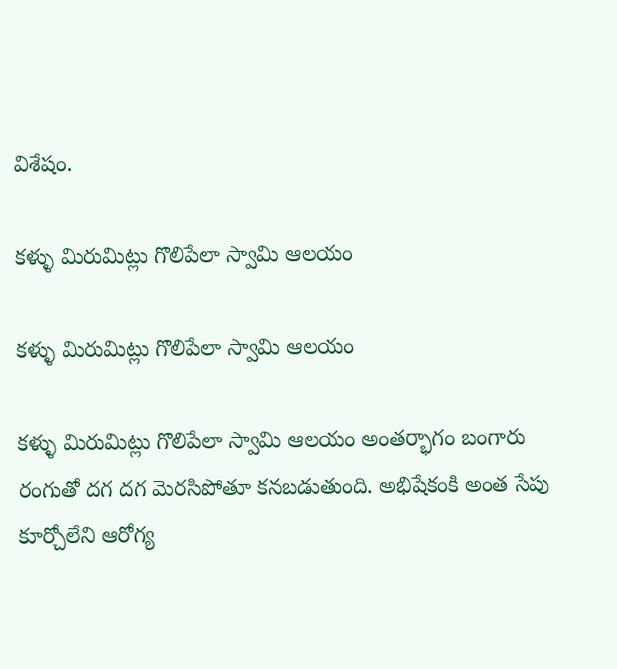విశేషం.

కళ్ళు మిరుమిట్లు గొలిపేలా స్వామి ఆలయం

కళ్ళు మిరుమిట్లు గొలిపేలా స్వామి ఆలయం

కళ్ళు మిరుమిట్లు గొలిపేలా స్వామి ఆలయం అంతర్భాగం బంగారు రంగుతో దగ దగ మెరసిపోతూ కనబడుతుంది. అభిషేకంకి అంత సేపు కూర్చోలేని ఆరోగ్య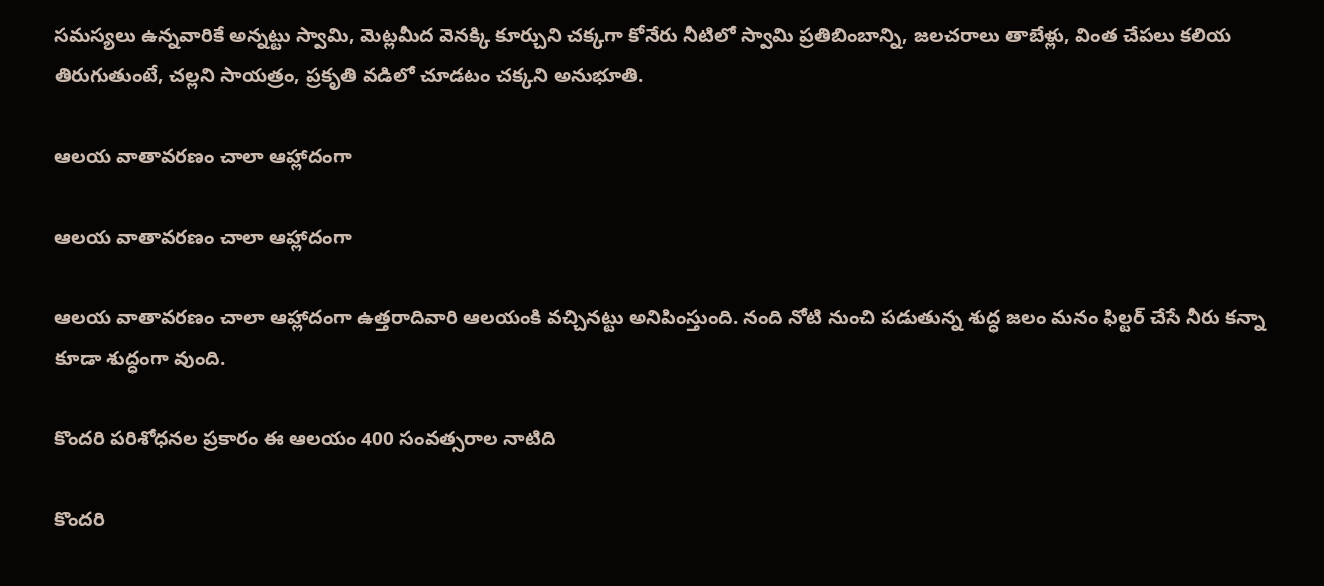సమస్యలు ఉన్నవారికే అన్నట్టు స్వామి, మెట్లమీద వెనక్కి కూర్చుని చక్కగా కోనేరు నీటిలో స్వామి ప్రతిబింబాన్ని, జలచరాలు తాబేళ్లు, వింత చేపలు కలియ తిరుగుతుంటే, చల్లని సాయత్రం, ప్రకృతి వడిలో చూడటం చక్కని అనుభూతి.

ఆలయ వాతావరణం చాలా ఆహ్లాదంగా

ఆలయ వాతావరణం చాలా ఆహ్లాదంగా

ఆలయ వాతావరణం చాలా ఆహ్లాదంగా ఉత్తరాదివారి ఆలయంకి వచ్చినట్టు అనిపింస్తుంది. నంది నోటి నుంచి పడుతున్న శుద్ధ జలం మనం ఫిల్టర్ చేసే నీరు కన్నా కూడా శుద్ధంగా వుంది.

కొందరి పరిశోధనల ప్రకారం ఈ ఆలయం 400 సంవత్సరాల నాటిది

కొందరి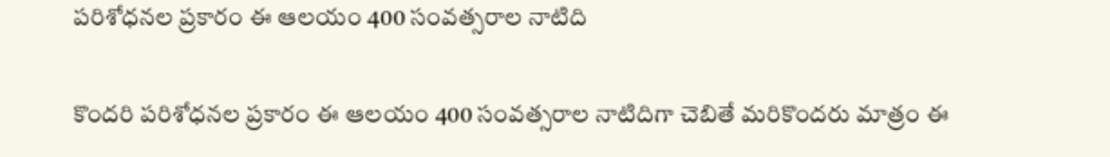పరిశోధనల ప్రకారం ఈ ఆలయం 400 సంవత్సరాల నాటిది

కొందరి పరిశోధనల ప్రకారం ఈ ఆలయం 400 సంవత్సరాల నాటిదిగా చెబితే మరికొందరు మాత్రం ఈ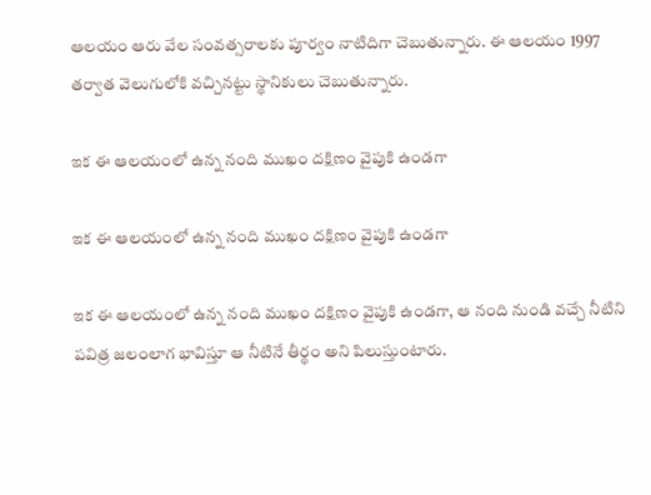ఆలయం ఆరు వేల సంవత్సరాలకు పూర్వం నాటిదిగా చెబుతున్నారు. ఈ ఆలయం 1997 తర్వాత వెలుగులోకి వచ్చినట్టు స్థానికులు చెబుతున్నారు.

ఇక ఈ ఆలయంలో ఉన్న నంది ముఖం దక్షిణం వైపుకి ఉండగా

ఇక ఈ ఆలయంలో ఉన్న నంది ముఖం దక్షిణం వైపుకి ఉండగా

ఇక ఈ ఆలయంలో ఉన్న నంది ముఖం దక్షిణం వైపుకి ఉండగా, ఆ నంది నుండి వచ్చే నీటిని పవిత్ర జలంలాగ భావిస్తూ ఆ నీటినే తీర్థం అని పిలుస్తుంటారు.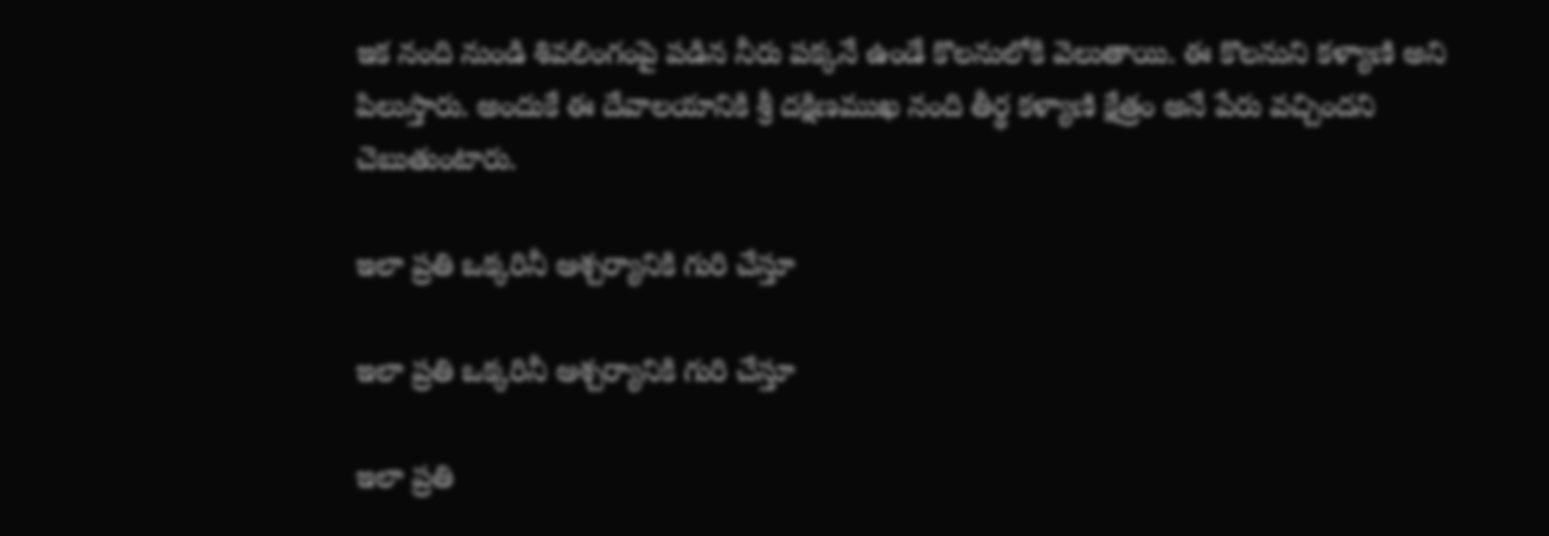ఇక నంది నుండి శివలింగంపై పడిన నీరు పక్కనే ఉండే కొలనులోకి వెలుతాయి. ఈ కొలనుని కళ్యాణి అని పిలుస్తారు. అందుకే ఈ దేవాలయానికి శ్రీ దక్షిణముఖ నంది తీర్థ కళ్యాణి క్షేత్రం అనే పేరు వచ్చిందని చెబుతుంటారు.

ఇలా ప్రతి ఒక్కరినీ ఆశ్చర్యానికి గురి చేస్తూ

ఇలా ప్రతి ఒక్కరినీ ఆశ్చర్యానికి గురి చేస్తూ

ఇలా ప్రతి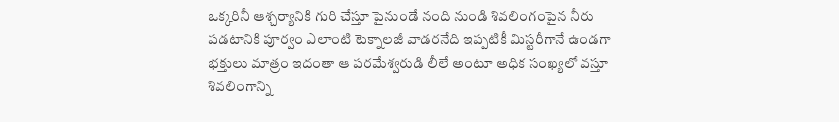ఒక్కరినీ ఆశ్చర్యానికి గురి చేస్తూ పైనుండే నంది నుండి శివలింగంపైన నీరు పడటానికి పూర్వం ఎలాంటి టెక్నాలజీ వాడరనేది ఇప్పటికీ మిస్టరీగానే ఉండగా భక్తులు మాత్రం ఇదంతా ఆ పరమేశ్వరుడి లీలే అంటూ అధిక సంఖ్యలో వస్తూ శివలింగాన్ని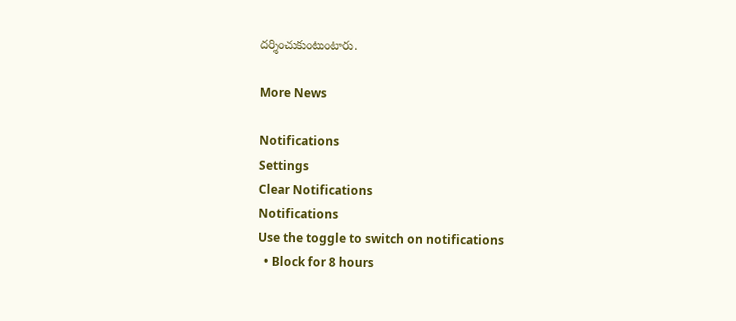దర్శించుకుంటుంటారు.

More News

Notifications
Settings
Clear Notifications
Notifications
Use the toggle to switch on notifications
  • Block for 8 hours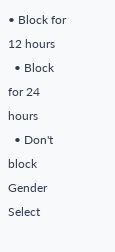• Block for 12 hours
  • Block for 24 hours
  • Don't block
Gender
Select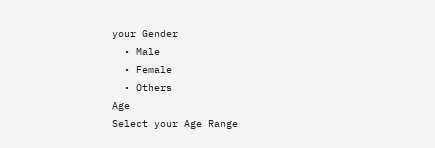your Gender
  • Male
  • Female
  • Others
Age
Select your Age Range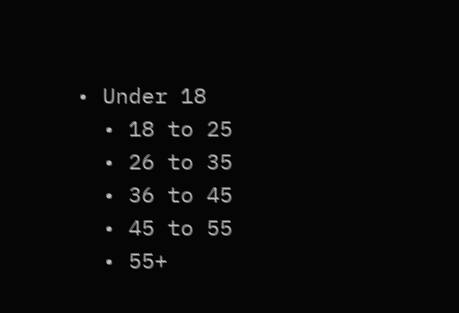• Under 18
  • 18 to 25
  • 26 to 35
  • 36 to 45
  • 45 to 55
  • 55+